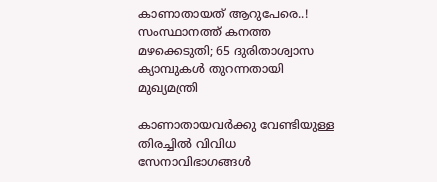കാണാതായത് ആറുപേരെ..! സംസ്ഥാനത്ത് കനത്ത മഴക്കെടുതി; 65 ദുരിതാശ്വാസ ക്യാമ്പുകൾ തുറന്നതായി മുഖ്യമന്ത്രി

കാണാതായവര്‍ക്കു വേണ്ടിയുള്ള തിരച്ചില്‍ വിവിധ സേനാവിഭാഗങ്ങള്‍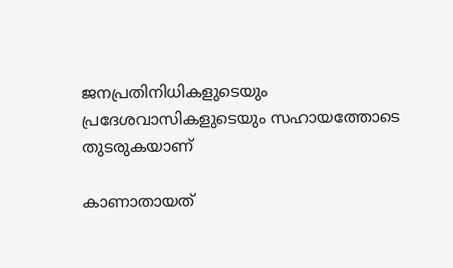ജനപ്രതിനിധികളുടെയും പ്രദേശവാസികളുടെയും സഹായത്തോടെ തുടരുകയാണ്

കാണാതായത്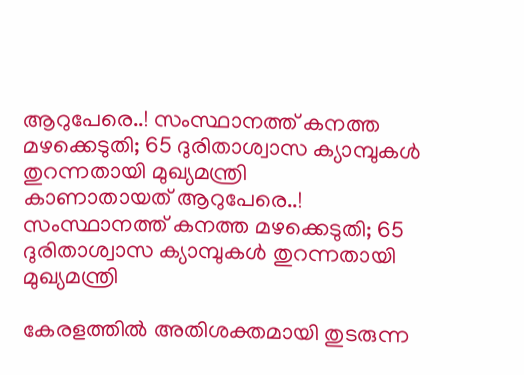ആറുപേരെ..! സംസ്ഥാനത്ത് കനത്ത മഴക്കെടുതി; 65 ദുരിതാശ്വാസ ക്യാമ്പുകൾ തുറന്നതായി മുഖ്യമന്ത്രി
കാണാതായത് ആറുപേരെ..! സംസ്ഥാനത്ത് കനത്ത മഴക്കെടുതി; 65 ദുരിതാശ്വാസ ക്യാമ്പുകൾ തുറന്നതായി മുഖ്യമന്ത്രി

കേരളത്തിൽ അതിശക്തമായി തുടരുന്ന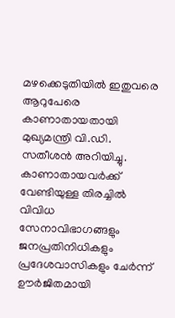മഴക്കെടുതിയിൽ ഇതുവരെ ആറുപേരെ കാണാതായതായി മുഖ്യമന്ത്രി വി.ഡി. സതീശൻ അറിയിച്ചു. കാണാതായവർക്ക് വേണ്ടിയുള്ള തിരച്ചിൽ വിവിധ സേനാവിഭാഗങ്ങളും ജനപ്രതിനിധികളും പ്രദേശവാസികളും ചേർന്ന് ഊർജിതമായി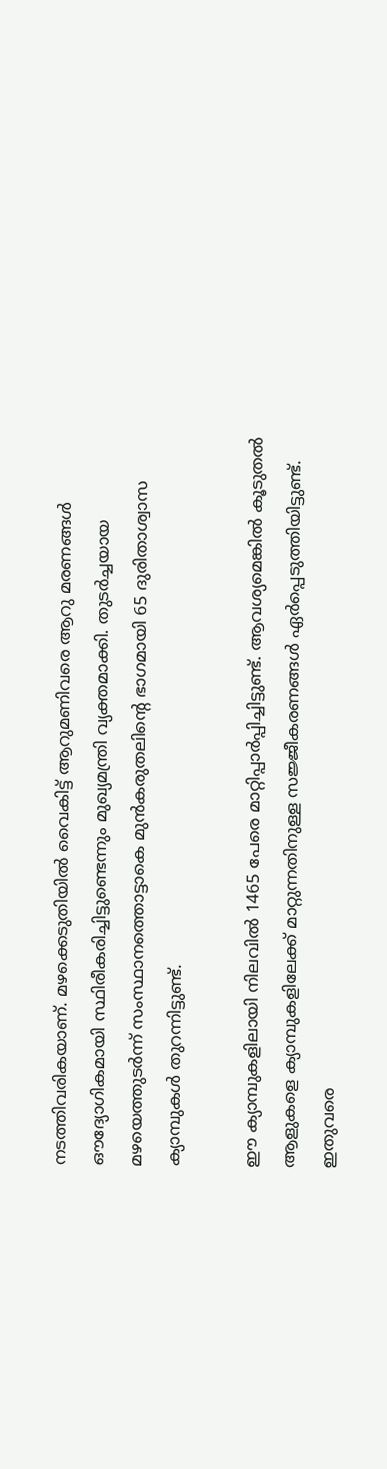നടത്തിവരികയാണ്. മഴക്കെടുതിയിൽ വൈകിട്ട് ആറുമണിവരെ ആറു മരണങ്ങൾ ഔദ്യോഗികമായി സ്ഥിരീകരിച്ചിട്ടുണ്ടെന്നും മുഖ്യമന്ത്രി വ്യക്തമാക്കി. തുടർച്ചയായ മഴയെത്തുടർന്ന് സംസ്ഥാനത്തൊട്ടാകെ മുൻകരുതലിന്റെ ഭാഗമായി 65 ദുരിതാശ്വാസ ക്യാമ്പുകൾ തുറന്നിട്ടുണ്ട്.

ഈ ക്യാമ്പുകളിലായി നിലവിൽ 1465 പേരെ മാറ്റിപ്പാർപ്പിച്ചിട്ടുണ്ട്. ആവശ്യമെങ്കിൽ കൂടുതൽ ആളുകളെ ക്യാമ്പുകളിലേക്ക് മാറ്റുന്നതിനുള്ള സജ്ജീകരണങ്ങൾ ഏർപ്പെടുത്തിയിട്ടുണ്ട്. ഇതുവരെ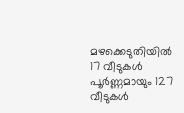മഴക്കെടുതിയിൽ 17 വീടുകൾ പൂർണ്ണമായും 127 വീടുകൾ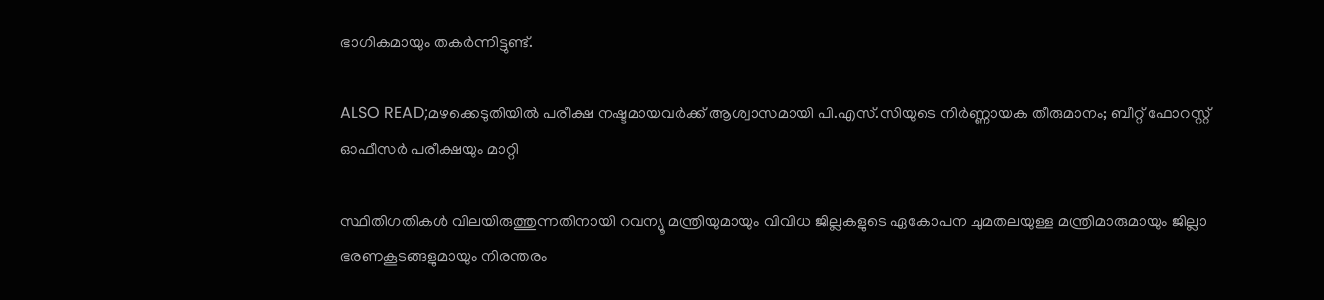ഭാഗികമായും തകർന്നിട്ടുണ്ട്.

ALSO READ;മഴക്കെടുതിയിൽ പരീക്ഷ നഷ്ടമായവർക്ക് ആശ്വാസമായി പി.എസ്.സിയുടെ നിർണ്ണായക തീരുമാനം; ബീറ്റ് ഫോറസ്റ്റ് ഓഫീസർ പരീക്ഷയും മാറ്റി

സ്ഥിതിഗതികൾ വിലയിരുത്തുന്നതിനായി റവന്യൂ മന്ത്രിയുമായും വിവിധ ജില്ലകളുടെ ഏകോപന ചുമതലയുള്ള മന്ത്രിമാരുമായും ജില്ലാ ഭരണകൂടങ്ങളുമായും നിരന്തരം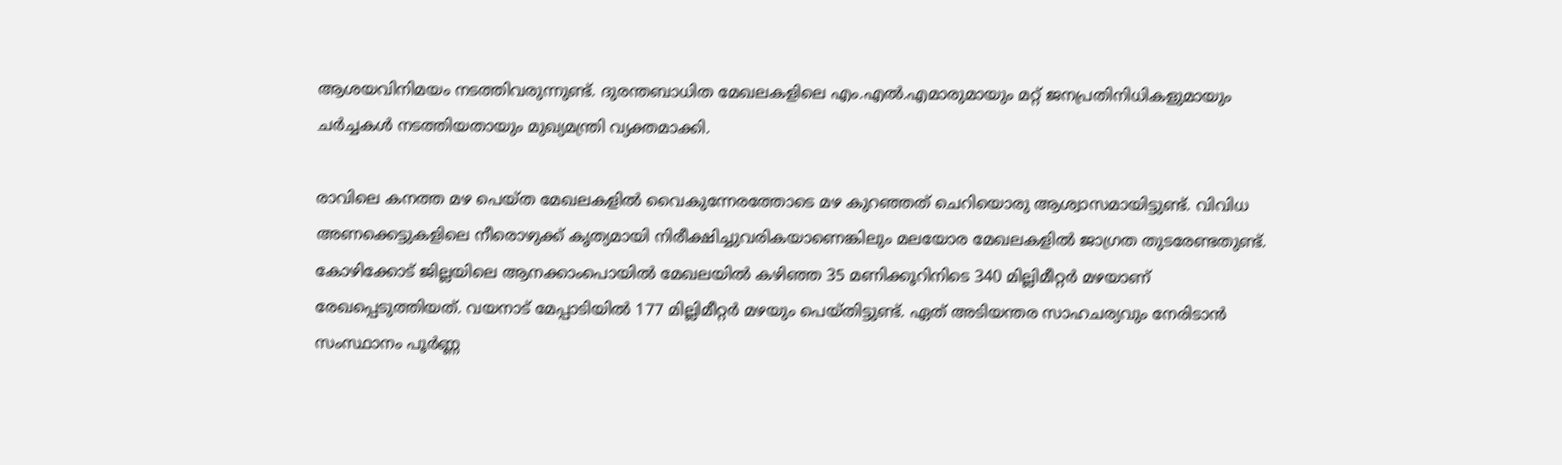ആശയവിനിമയം നടത്തിവരുന്നുണ്ട്. ദുരന്തബാധിത മേഖലകളിലെ എം.എൽ.എമാരുമായും മറ്റ് ജനപ്രതിനിധികളുമായും ചർച്ചകൾ നടത്തിയതായും മുഖ്യമന്ത്രി വ്യക്തമാക്കി.

രാവിലെ കനത്ത മഴ പെയ്ത മേഖലകളിൽ വൈകുന്നേരത്തോടെ മഴ കുറഞ്ഞത് ചെറിയൊരു ആശ്വാസമായിട്ടുണ്ട്. വിവിധ അണക്കെട്ടുകളിലെ നീരൊഴുക്ക് കൃത്യമായി നിരീക്ഷിച്ചുവരികയാണെങ്കിലും മലയോര മേഖലകളിൽ ജാഗ്രത തുടരേണ്ടതുണ്ട്. കോഴിക്കോട് ജില്ലയിലെ ആനക്കാംപൊയിൽ മേഖലയിൽ കഴിഞ്ഞ 35 മണിക്കൂറിനിടെ 340 മില്ലിമീറ്റർ മഴയാണ് രേഖപ്പെടുത്തിയത്. വയനാട് മേപ്പാടിയിൽ 177 മില്ലിമീറ്റർ മഴയും പെയ്തിട്ടുണ്ട്. ഏത് അടിയന്തര സാഹചര്യവും നേരിടാൻ സംസ്ഥാനം പൂർണ്ണ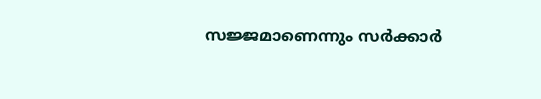സജ്ജമാണെന്നും സർക്കാർ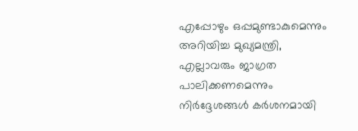എപ്പോഴും ഒപ്പമുണ്ടാകുമെന്നും അറിയിച്ച മുഖ്യമന്ത്രി, എല്ലാവരും ജാഗ്രത പാലിക്കണമെന്നും നിർദ്ദേശങ്ങൾ കർശനമായി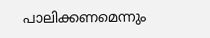പാലിക്കണമെന്നും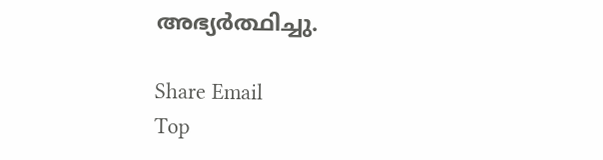അഭ്യർത്ഥിച്ചു.

Share Email
Top